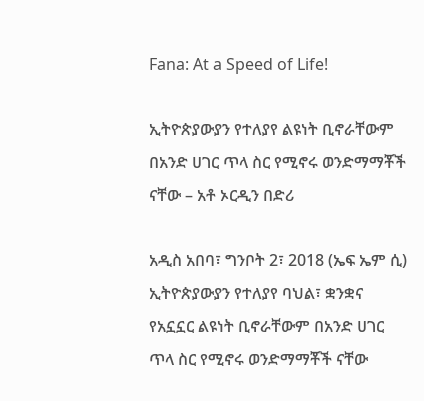Fana: At a Speed of Life!

ኢትዮጵያውያን የተለያየ ልዩነት ቢኖራቸውም በአንድ ሀገር ጥላ ስር የሚኖሩ ወንድማማቾች ናቸው – አቶ ኦርዲን በድሪ

አዲስ አበባ፣ ግንቦት 2፣ 2018 (ኤፍ ኤም ሲ) ኢትዮጵያውያን የተለያየ ባህል፣ ቋንቋና የአኗኗር ልዩነት ቢኖራቸውም በአንድ ሀገር ጥላ ስር የሚኖሩ ወንድማማቾች ናቸው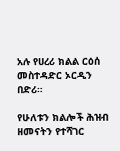አሉ የሀረሪ ክልል ርዕሰ መስተዳድር ኦርዲን በድሪ።

የሁለቱን ክልሎች ሕዝብ ዘመናትን የተሻገር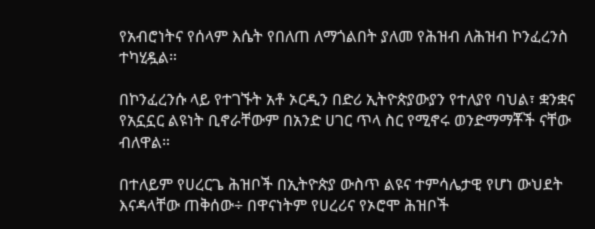የአብሮነትና የሰላም እሴት የበለጠ ለማጎልበት ያለመ የሕዝብ ለሕዝብ ኮንፈረንስ ተካሂዷል።

በኮንፈረንሱ ላይ የተገኙት አቶ ኦርዲን በድሪ ኢትዮጵያውያን የተለያየ ባህል፣ ቋንቋና የአኗኗር ልዩነት ቢኖራቸውም በአንድ ሀገር ጥላ ስር የሚኖሩ ወንድማማቾች ናቸው ብለዋል።

በተለይም የሀረርጌ ሕዝቦች በኢትዮጵያ ውስጥ ልዩና ተምሳሌታዊ የሆነ ውህደት እናዳላቸው ጠቅሰው÷ በዋናነትም የሀረሪና የኦሮሞ ሕዝቦች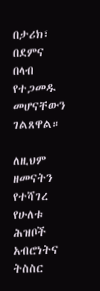በታሪክ፣ በደምና በላብ የተጋመዱ መሆናቸውን ገልጸዋል።

ለዚህም ዘመናትን የተሻገረ የሁለቱ ሕዝቦች አብሮነትና ትስስር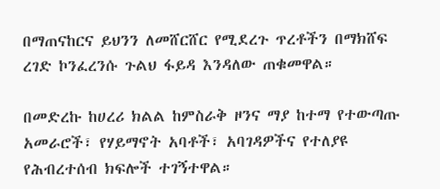በማጠናከርና ይህንን ለመሸርሸር የሚደረጉ ጥረቶችን በማክሸፍ ረገድ ኮንፈረንሱ ጉልህ ፋይዳ እንዳለው ጠቁመዋል።

በመድረኩ ከሀረሪ ክልል ከምስራቅ ዞንና ማያ ከተማ የተውጣጡ አመራሮች፣ የሃይማኖት አባቶች፣ አባገዳዎችና የተለያዩ የሕብረተሰብ ክፍሎች ተገኝተዋል።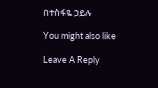በተስፋዬ ኃይሉ

You might also like

Leave A Reply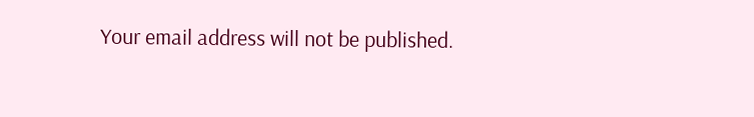Your email address will not be published.